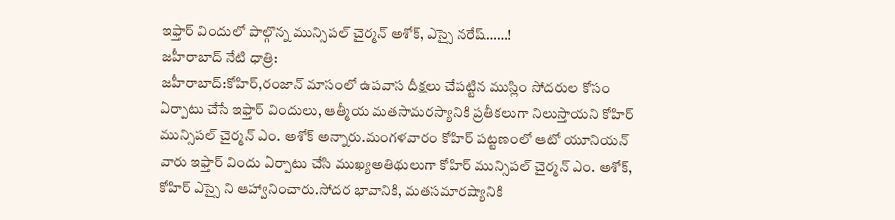ఇఫ్తార్ విందులో పాల్గొన్న మున్సిపల్ చైర్మన్ అశోక్, ఎస్సై నరేష్……!
జహీరాబాద్ నేటి ధాత్రి:
జహీరాబాద్:కోహిర్,రంజాన్ మాసంలో ఉపవాస దీక్షలు చేపట్టిన ముస్లిం సోదరుల కోసం ఏర్పాటు చేసే ఇఫ్తార్ విందులు, ఆత్మీయ మతసామరస్యానికి ప్రతీకలుగా నిలుస్తాయని కోహిర్ మున్సిపల్ చైర్మన్ ఎం. అశోక్ అన్నారు.మంగళవారం కోహిర్ పట్టణంలో ఆటో యూనియన్ వారు ఇఫ్తార్ విందు ఏర్పాటు చేసి ముఖ్యఅతిథులుగా కోహిర్ మున్సిపల్ చైర్మన్ ఎం. అశోక్, కోహిర్ ఎస్సై ని ఆహ్వానించారు.సోదర భావానికి, మతసమారష్యానికి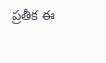ప్రతీక ఈ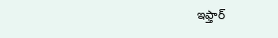ఇఫ్తార్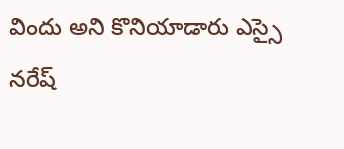విందు అని కొనియాడారు ఎస్సై నరేష్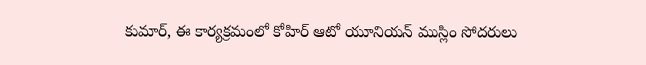కుమార్, ఈ కార్యక్రమంలో కోహిర్ ఆటో యూనియన్ ముస్లిం సోదరులు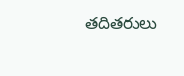తదితరులు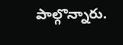పాల్గొన్నారు.